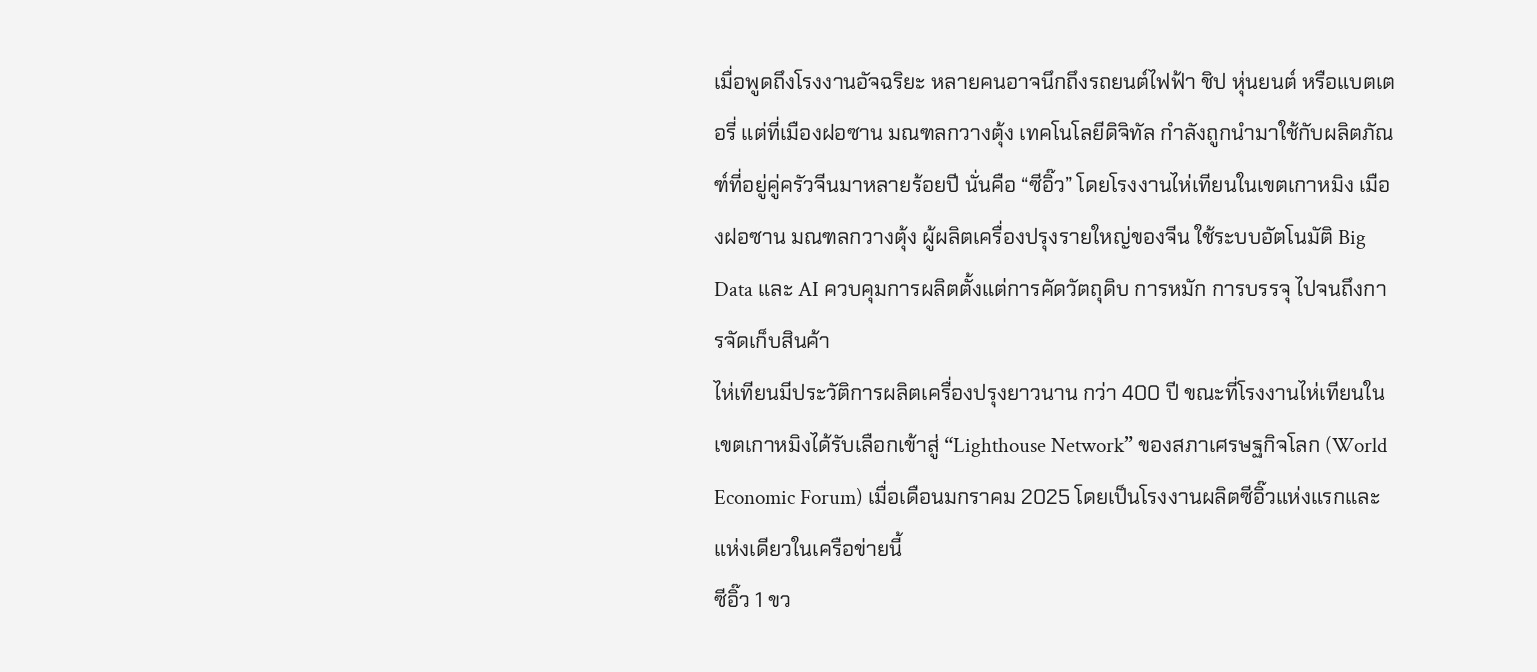เมื่อพูดถึงโรงงานอัจฉริยะ หลายคนอาจนึกถึงรถยนต์ไฟฟ้า ชิป หุ่นยนต์ หรือแบตเตอรี่ แต่ที่เมืองฝอซาน มณฑลกวางตุ้ง เทคโนโลยีดิจิทัล กำลังถูกนำมาใช้กับผลิตภัณฑ์ที่อยู่คู่ครัวจีนมาหลายร้อยปี นั่นคือ “ซีอิ๊ว” โดยโรงงานไห่เทียนในเขตเกาหมิง เมืองฝอซาน มณฑลกวางตุ้ง ผู้ผลิตเครื่องปรุงรายใหญ่ของจีน ใช้ระบบอัตโนมัติ Big Data และ AI ควบคุมการผลิตตั้งแต่การคัดวัตถุดิบ การหมัก การบรรจุ ไปจนถึงการจัดเก็บสินค้า
ไห่เทียนมีประวัติการผลิตเครื่องปรุงยาวนาน กว่า 400 ปี ขณะที่โรงงานไห่เทียนในเขตเกาหมิงได้รับเลือกเข้าสู่ “Lighthouse Network” ของสภาเศรษฐกิจโลก (World Economic Forum) เมื่อเดือนมกราคม 2025 โดยเป็นโรงงานผลิตซีอิ๊วแห่งแรกและแห่งเดียวในเครือข่ายนี้
ซีอิ๊ว 1 ขว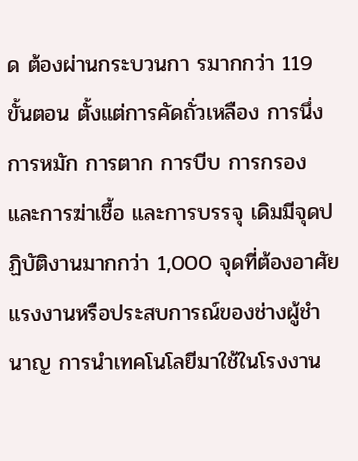ด ต้องผ่านกระบวนกา รมากกว่า 119 ขั้นตอน ตั้งแต่การคัดถั่วเหลือง การนึ่ง การหมัก การตาก การบีบ การกรอง และการฆ่าเชื้อ และการบรรจุ เดิมมีจุดปฏิบัติงานมากกว่า 1,000 จุดที่ต้องอาศัยแรงงานหรือประสบการณ์ของช่างผู้ชำนาญ การนำเทคโนโลยีมาใช้ในโรงงาน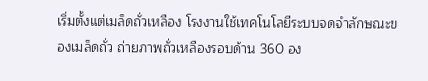เริ่มตั้งแต่เมล็ดถั่วเหลือง โรงงานใช้เทคโนโลยีระบบจดจำลักษณะของเมล็ดถั่ว ถ่ายภาพถั่วเหลืองรอบด้าน 360 อง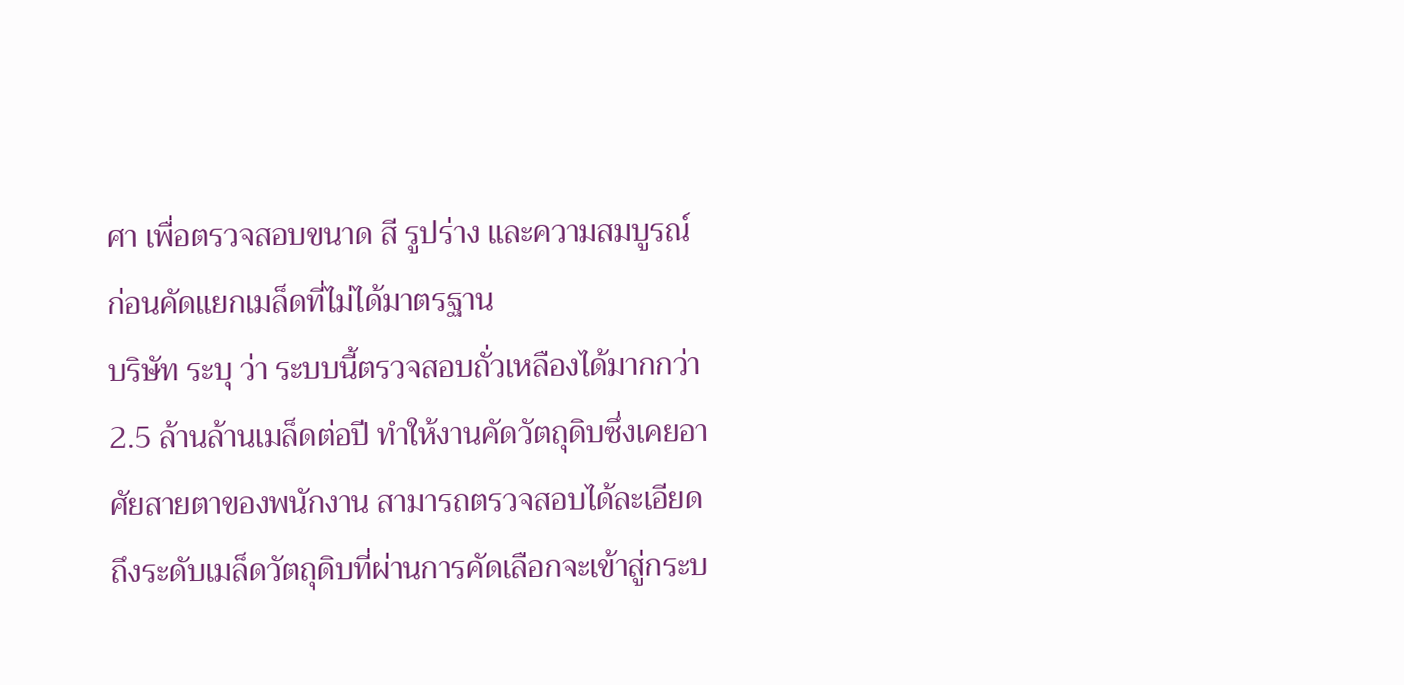ศา เพื่อตรวจสอบขนาด สี รูปร่าง และความสมบูรณ์ ก่อนคัดแยกเมล็ดที่ไม่ได้มาตรฐาน
บริษัท ระบุ ว่า ระบบนี้ตรวจสอบถั่วเหลืองได้มากกว่า 2.5 ล้านล้านเมล็ดต่อปี ทำให้งานคัดวัตถุดิบซึ่งเคยอาศัยสายตาของพนักงาน สามารถตรวจสอบได้ละเอียดถึงระดับเมล็ดวัตถุดิบที่ผ่านการคัดเลือกจะเข้าสู่กระบ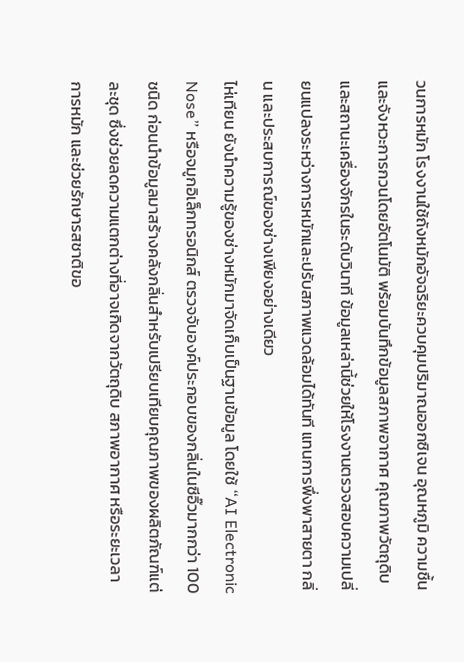วนการหมัก โรงงานใช้ถังหมักอัจฉริยะควบคุมปริมาณออกซิเจน อุณหภูมิ ความชื้น และจังหวะการกวนโดยอัตโนมัติ พร้อมบันทึกข้อมูลสภาพอากาศ คุณภาพวัตถุดิบ และสถานะเครื่องจักรในระดับวินาที ข้อมูลเหล่านี้ช่วยให้โรงงานตรวจสอบความเปลี่ยนแปลงระหว่างการหมักและปรับสภาพแวดล้อมได้ทันที แทนการพึ่งพาสายตา กลิ่น และประสบการณ์ของช่างเพียงอย่างเดียว
ไห่เทียน ยังนำความรู้ของช่างหมักมาจัดเก็บเป็นฐานข้อมูล โดยใช้ “AI Electronic Nose” หรือจมูกอิเล็กทรอนิกส์ ตรวจจับองค์ประกอบของกลิ่นในซีอิ๊วมากกว่า 100 ชนิด ก่อนนำข้อมูลมาสร้างคลังกลิ่นสำหรับเปรียบเทียบคุณภาพของผลิตภัณฑ์แต่ละชุด ซึ่งช่วยลดความแตกต่างที่อาจเกิดจากวัตถุดิบ สภาพอากาศ หรือระยะเวลาการหมัก และช่วยรักษารสชาติขอ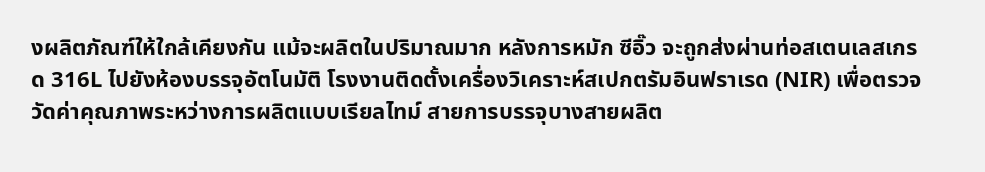งผลิตภัณฑ์ให้ใกล้เคียงกัน แม้จะผลิตในปริมาณมาก หลังการหมัก ซีอิ๊ว จะถูกส่งผ่านท่อสเตนเลสเกรด 316L ไปยังห้องบรรจุอัตโนมัติ โรงงานติดตั้งเครื่องวิเคราะห์สเปกตรัมอินฟราเรด (NIR) เพื่อตรวจวัดค่าคุณภาพระหว่างการผลิตแบบเรียลไทม์ สายการบรรจุบางสายผลิต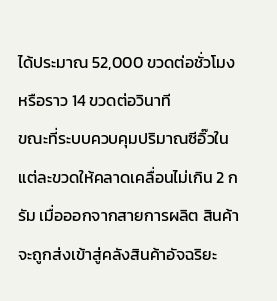ได้ประมาณ 52,000 ขวดต่อชั่วโมง หรือราว 14 ขวดต่อวินาที
ขณะที่ระบบควบคุมปริมาณซีอิ๊วในแต่ละขวดให้คลาดเคลื่อนไม่เกิน 2 กรัม เมื่อออกจากสายการผลิต สินค้าจะถูกส่งเข้าสู่คลังสินค้าอัจฉริยะ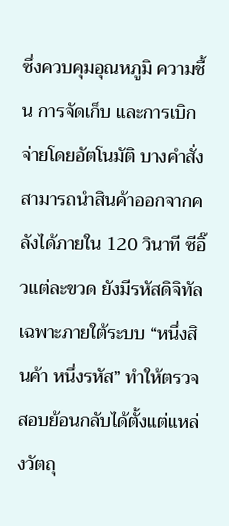ซึ่งควบคุมอุณหภูมิ ความชื้น การจัดเก็บ และการเบิกจ่ายโดยอัตโนมัติ บางคำสั่งสามารถนำสินค้าออกจากคลังได้ภายใน 120 วินาที ซีอิ๊วแต่ละขวด ยังมีรหัสดิจิทัลเฉพาะภายใต้ระบบ “หนึ่งสินค้า หนึ่งรหัส” ทำให้ตรวจสอบย้อนกลับได้ตั้งแต่แหล่งวัตถุ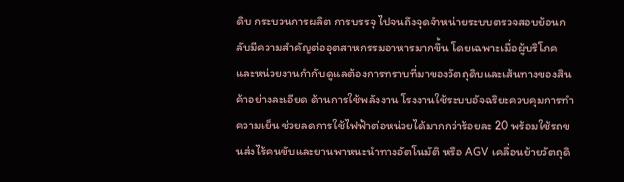ดิบ กระบวนการผลิต การบรรจุ ไปจนถึงจุดจำหน่ายระบบตรวจสอบย้อนกลับมีความสำคัญต่ออุตสาหกรรมอาหารมากขึ้น โดยเฉพาะเมื่อผู้บริโภคและหน่วยงานกำกับดูแลต้องการทราบที่มาของวัตถุดิบและเส้นทางของสินค้าอย่างละเอียด ด้านการใช้พลังงาน โรงงานใช้ระบบอัจฉริยะควบคุมการทำความเย็น ช่วยลดการใช้ไฟฟ้าต่อหน่วยได้มากกว่าร้อยละ 20 พร้อมใช้รถขนส่งไร้คนขับและยานพาหนะนำทางอัตโนมัติ หรือ AGV เคลื่อนย้ายวัตถุดิ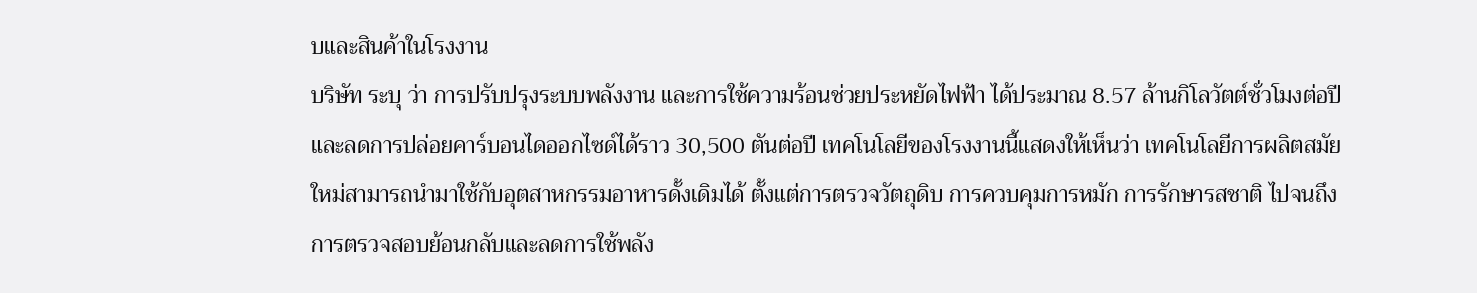บและสินค้าในโรงงาน
บริษัท ระบุ ว่า การปรับปรุงระบบพลังงาน และการใช้ความร้อนช่วยประหยัดไฟฟ้า ได้ประมาณ 8.57 ล้านกิโลวัตต์ชั่วโมงต่อปี และลดการปล่อยคาร์บอนไดออกไซด์ได้ราว 30,500 ตันต่อปี เทคโนโลยีของโรงงานนี้แสดงให้เห็นว่า เทคโนโลยีการผลิตสมัยใหม่สามารถนำมาใช้กับอุตสาหกรรมอาหารดั้งเดิมได้ ตั้งแต่การตรวจวัตถุดิบ การควบคุมการหมัก การรักษารสชาติ ไปจนถึงการตรวจสอบย้อนกลับและลดการใช้พลัง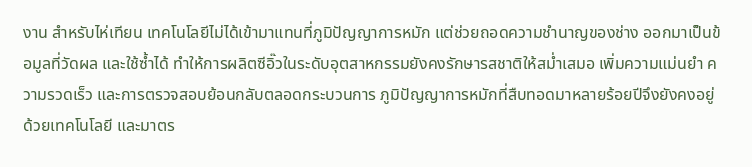งาน สำหรับไห่เทียน เทคโนโลยีไม่ได้เข้ามาแทนที่ภูมิปัญญาการหมัก แต่ช่วยถอดความชำนาญของช่าง ออกมาเป็นข้อมูลที่วัดผล และใช้ซ้ำได้ ทำให้การผลิตซีอิ๊วในระดับอุตสาหกรรมยังคงรักษารสชาติให้สม่ำเสมอ เพิ่มความแม่นยำ ความรวดเร็ว และการตรวจสอบย้อนกลับตลอดกระบวนการ ภูมิปัญญาการหมักที่สืบทอดมาหลายร้อยปีจึงยังคงอยู่ ด้วยเทคโนโลยี และมาตร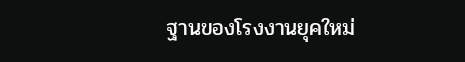ฐานของโรงงานยุคใหม่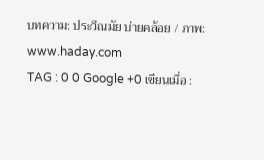บทความ: ประวีณมัย บ่ายคล้อย / ภาพ: www.haday.com
TAG : 0 0 Google +0 เขียนเมื่อ :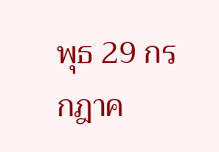พุธ 29 กรกฎาค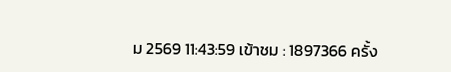ม 2569 11:43:59 เข้าชม : 1897366 ครั้ง